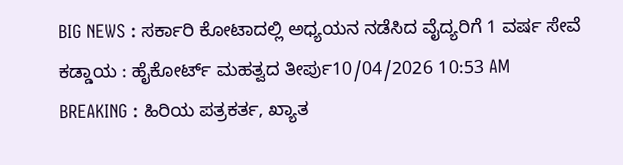BIG NEWS : ಸರ್ಕಾರಿ ಕೋಟಾದಲ್ಲಿ ಅಧ್ಯಯನ ನಡೆಸಿದ ವೈದ್ಯರಿಗೆ 1 ವರ್ಷ ಸೇವೆ ಕಡ್ಡಾಯ : ಹೈಕೋರ್ಟ್ ಮಹತ್ವದ ತೀರ್ಪು10/04/2026 10:53 AM
BREAKING : ಹಿರಿಯ ಪತ್ರಕರ್ತ, ಖ್ಯಾತ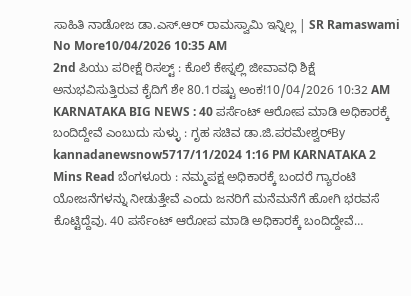ಸಾಹಿತಿ ನಾಡೋಜ ಡಾ.ಎಸ್.ಆರ್ ರಾಮಸ್ವಾಮಿ ಇನ್ನಿಲ್ಲ | SR Ramaswami No More10/04/2026 10:35 AM
2nd ಪಿಯು ಪರೀಕ್ಷೆ ರಿಸಲ್ಟ್ : ಕೊಲೆ ಕೇಸ್ನಲ್ಲಿ ಜೀವಾವಧಿ ಶಿಕ್ಷೆ ಅನುಭವಿಸುತ್ತಿರುವ ಕೈದಿಗೆ ಶೇ 80.1ರಷ್ಟು ಅಂಕ!10/04/2026 10:32 AM
KARNATAKA BIG NEWS : 40 ಪರ್ಸೆಂಟ್ ಆರೋಪ ಮಾಡಿ ಅಧಿಕಾರಕ್ಕೆ ಬಂದಿದ್ದೇವೆ ಎಂಬುದು ಸುಳ್ಳು : ಗೃಹ ಸಚಿವ ಡಾ.ಜಿ.ಪರಮೇಶ್ವರ್By kannadanewsnow5717/11/2024 1:16 PM KARNATAKA 2 Mins Read ಬೆಂಗಳೂರು : ನಮ್ಮಪಕ್ಷ ಅಧಿಕಾರಕ್ಕೆ ಬಂದರೆ ಗ್ಯಾರಂಟಿ ಯೋಜನೆಗಳನ್ನು ನೀಡುತ್ತೇವೆ ಎಂದು ಜನರಿಗೆ ಮನೆಮನೆಗೆ ಹೋಗಿ ಭರವಸೆ ಕೊಟ್ಟಿದ್ದೆವು. 40 ಪರ್ಸೆಂಟ್ ಆರೋಪ ಮಾಡಿ ಅಧಿಕಾರಕ್ಕೆ ಬಂದಿದ್ದೇವೆ…